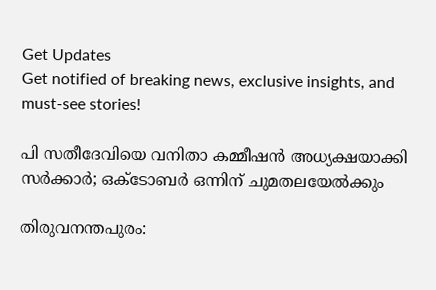Get Updates
Get notified of breaking news, exclusive insights, and must-see stories!

പി സതീദേവിയെ വനിതാ കമ്മീഷൻ അധ്യക്ഷയാക്കി സർക്കാർ; ഒക്ടോബർ ഒന്നിന് ചുമതലയേൽക്കും

തിരുവനന്തപുരം: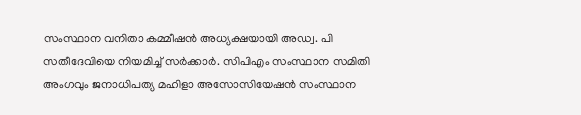സംസ്ഥാന വനിതാ കമ്മീഷൻ അധ്യക്ഷയായി അഡ്വ. പി സതീദേവിയെ നിയമിച്ച് സർക്കാർ. സിപിഎം സംസ്ഥാന സമിതി അംഗവും ജനാധിപത്യ മഹിളാ അസോസിയേഷൻ സംസ്ഥാന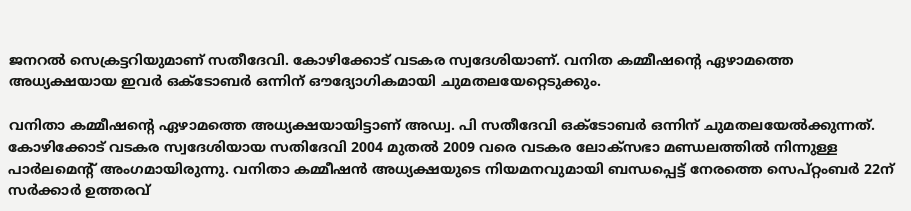ജനറൽ സെക്രട്ടറിയുമാണ് സതീദേവി. കോഴിക്കോട് വടകര സ്വദേശിയാണ്. വനിത കമ്മീഷൻ്റെ ഏഴാമത്തെ അധ്യക്ഷയായ ഇവർ ഒക്ടോബർ ഒന്നിന് ഔദ്യോഗികമായി ചുമതലയേറ്റെടുക്കും.

വനിതാ കമ്മീഷൻ്റെ ഏഴാമത്തെ അധ്യക്ഷയായിട്ടാണ് അഡ്വ. പി സതീദേവി ഒക്ടോബർ ഒന്നിന് ചുമതലയേൽക്കുന്നത്. കോഴിക്കോട് വടകര സ്വദേശിയായ സതിദേവി 2004 മുതല്‍ 2009 വരെ വടകര ലോക്‌സഭാ മണ്ഡലത്തില്‍ നിന്നുള്ള പാര്‍ലമെന്റ് അംഗമായിരുന്നു. വനിതാ കമ്മീഷൻ അധ്യക്ഷയുടെ നിയമനവുമായി ബന്ധപ്പെട്ട് നേരത്തെ സെപ്റ്റംബർ 22ന് സർക്കാർ ഉത്തരവ്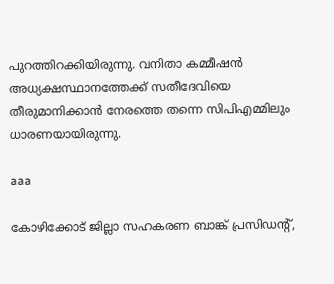പുറത്തിറക്കിയിരുന്നു. വനിതാ കമ്മീഷൻ അധ്യക്ഷസ്ഥാനത്തേക്ക് സതീദേവിയെ തീരുമാനിക്കാൻ നേരത്തെ തന്നെ സിപിഎമ്മിലും ധാരണയായിരുന്നു.

aaa

കോഴിക്കോട് ജില്ലാ സഹകരണ ബാങ്ക് പ്രസിഡന്റ്,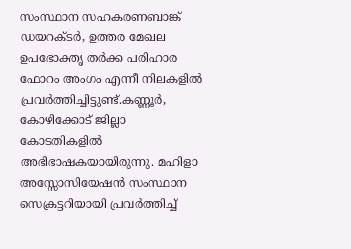സംസ്ഥാന സഹകരണബാങ്ക് ഡയറക്ടര്‍, ഉത്തര മേഖല ഉപഭോക്തൃ തര്‍ക്ക പരിഹാര ഫോറം അംഗം എന്നീ നിലകളില്‍ പ്രവര്‍ത്തിച്ചിട്ടുണ്ട്.കണ്ണൂര്‍, കോഴിക്കോട് ജില്ലാ കോടതികളില്‍ അഭിഭാഷകയായിരുന്നു. മഹിളാ അസ്സോസിയേഷന്‍ സംസ്ഥാന സെക്രട്ടറിയായി പ്രവർത്തിച്ച്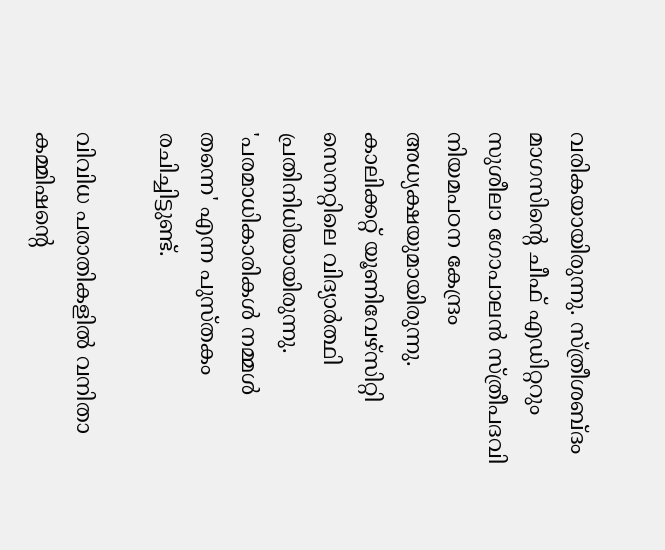വരികയായിരുന്നു. സ്ത്രീശബ്ദം മാഗസിന്റെ ചീഫ് എഡിറ്ററും സുശീലാ ഗോപാലന്‍ സ്ത്രീപദവി നിയമപഠന കേന്ദ്രം അധ്യക്ഷയുമായിരുന്നു. കാലിക്കറ്റ് യൂണിവേഴ്‌സിറ്റി സെനറ്റിലെ വിദ്യാര്‍ത്ഥി പ്രതിനിധിയായിരുന്നു. 'പരമാധികാരികള്‍ നമ്മള്‍ തന്നെ' എന്ന പുസ്തകം രചിച്ചിട്ടുണ്ട്.

വിവിധ പരാതികളില്‍ വനിതാ കമ്മിഷന്റെ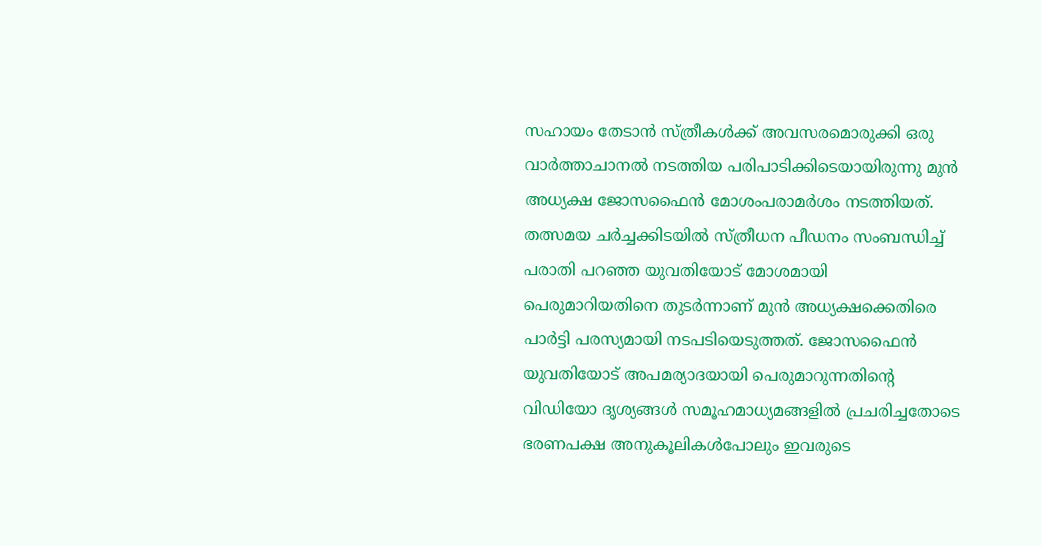സഹായം തേടാന്‍ സ്ത്രീകള്‍ക്ക് അവസരമൊരുക്കി ഒരു വാർത്താചാനൽ നടത്തിയ പരിപാടിക്കിടെയായിരുന്നു മുൻ അധ്യക്ഷ ജോസഫൈൻ മോശംപരാമര്‍ശം നടത്തിയത്. തത്സമയ ചർച്ചക്കിടയിൽ സ്ത്രീധന പീഡനം സംബന്ധിച്ച് പരാതി പറഞ്ഞ യുവതിയോട് മോശമായി പെരുമാറിയതിനെ തുടർന്നാണ് മുൻ അധ്യക്ഷക്കെതിരെ പാർട്ടി പരസ്യമായി നടപടിയെടുത്തത്. ജോസഫൈൻ യുവതിയോട് അപമര്യാദയായി പെരുമാറുന്നതിൻ്റെ വിഡിയോ ദൃശ്യങ്ങള്‍ സമൂഹമാധ്യമങ്ങളില്‍ പ്രചരിച്ചതോടെ ഭരണപക്ഷ അനുകൂലികള്‍പോലും ഇവരുടെ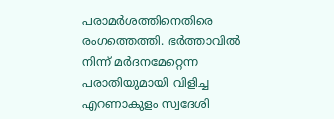പരാമര്‍ശത്തിനെതിരെ രംഗത്തെത്തി. ഭര്‍ത്താവില്‍ നിന്ന് മര്‍ദനമേറ്റെന്ന പരാതിയുമായി വിളിച്ച എറണാകുളം സ്വദേശി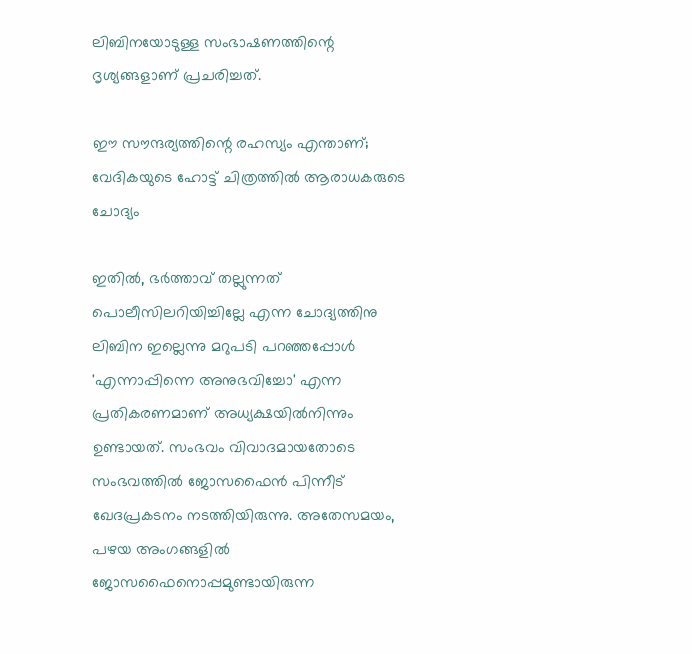ലിബിനയോടുള്ള സംഭാഷണത്തിന്റെ ദൃശ്യങ്ങളാണ് പ്രചരിച്ചത്.

ഈ സൗന്ദര്യത്തിന്റെ രഹസ്യം എന്താണ്; വേദികയുടെ ഹോട്ട് ചിത്രത്തില്‍ ആരാധകരുടെ ചോദ്യം

ഇതില്‍, ഭര്‍ത്താവ് തല്ലുന്നത് പൊലീസിലറിയിച്ചില്ലേ എന്ന ചോദ്യത്തിനു ലിബിന ഇല്ലെന്നു മറുപടി പറഞ്ഞപ്പോള്‍ 'എന്നാപ്പിന്നെ അനുഭവിച്ചോ' എന്ന പ്രതികരണമാണ് അധ്യക്ഷയില്‍നിന്നും ഉണ്ടായത്. സംഭവം വിവാദമായതോടെ സംഭവത്തില്‍ ജോസഫൈൻ പിന്നീട് ഖേദപ്രകടനം നടത്തിയിരുന്നു. അതേസമയം, പഴയ അംഗങ്ങളിൽ ജോസഫൈനൊപ്പമുണ്ടായിരുന്ന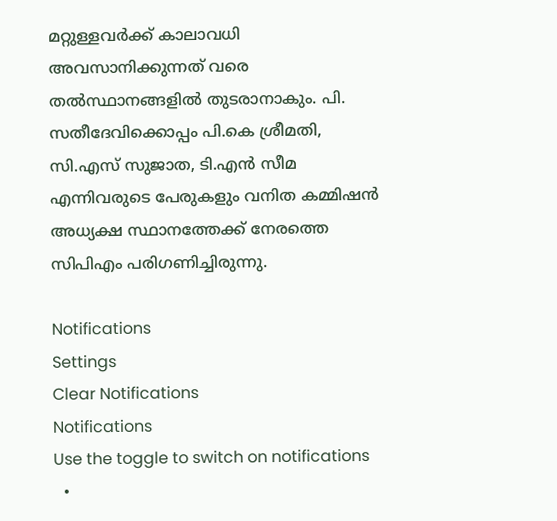മറ്റുള്ളവർക്ക് കാലാവധി അവസാനിക്കുന്നത് വരെ തൽസ്ഥാനങ്ങളിൽ തുടരാനാകും. പി. സതീദേവിക്കൊപ്പം പി.കെ ശ്രീമതി, സി.എസ് സുജാത, ടി.എൻ സീമ എന്നിവരുടെ പേരുകളും വനിത കമ്മിഷൻ അധ്യക്ഷ സ്ഥാനത്തേക്ക് നേരത്തെ സിപിഎം പരിഗണിച്ചിരുന്നു.

Notifications
Settings
Clear Notifications
Notifications
Use the toggle to switch on notifications
  •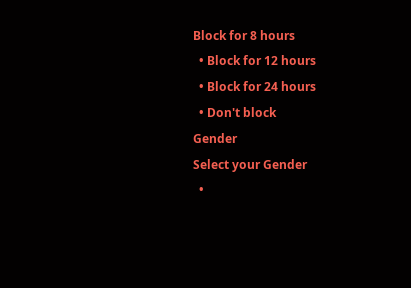Block for 8 hours
  • Block for 12 hours
  • Block for 24 hours
  • Don't block
Gender
Select your Gender
  •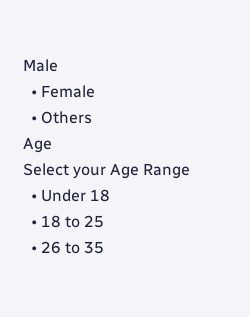Male
  • Female
  • Others
Age
Select your Age Range
  • Under 18
  • 18 to 25
  • 26 to 35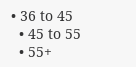• 36 to 45
  • 45 to 55
  • 55+